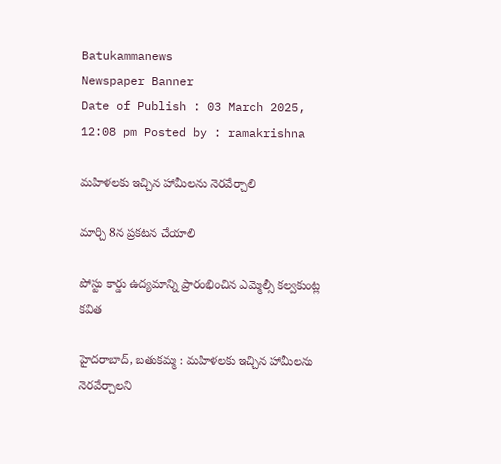Batukammanews
Newspaper Banner
Date of Publish : 03 March 2025, 12:08 pm Posted by : ramakrishna

మహిళలకు ఇచ్చిన హామీలను నెరవేర్చాలి

మార్చి 8న ప్రకటన చేయాలి

పోస్టు కార్డు ఉద్యమాన్ని ప్రారంభించిన ఎమ్మెల్సీ కల్వకుంట్ల కవిత

హైదరాబాద్, బతుకమ్మ : మహిళలకు ఇచ్చిన హామీలను నెరవేర్చాలని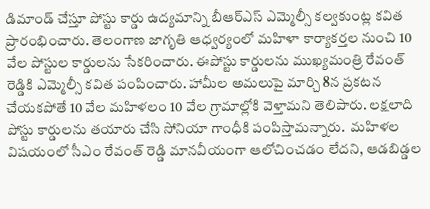డిమాండ్ చేస్తూ పోస్టు కార్డు ఉద్యమాన్ని బీఆర్ఎస్ ఎమ్మెల్సీ కల్వకుంట్ల కవిత ప్రారంభించారు. తెలంగాణ జాగృతి ఆధ్వర్యంలో మహిళా కార్యాకర్తల నుంచి 10 వేల పోస్టుల కార్డులను సేకరించారు. ఈపోస్టు కార్డులను ముఖ్యమంత్రి రేవంత్ రెడ్డికి ఎమ్మెల్సీ కవిత పంపించారు. హామీల అమలుపై మార్చి 8న ప్రకటన చేయకపోతే 10 వేల మహిళలం 10 వేల గ్రామాల్లోకి వెళ్తామని తెలిపారు. లక్షలాది పోస్టు కార్డులను తయారు చేసి సోనియా గాంధీకి పంపిస్తామన్నారు.  మహిళల విషయంలో సీఎం రేవంత్ రెడ్డి మానవీయంగా ఆలోచించడం లేదని, ఆడబిడ్డల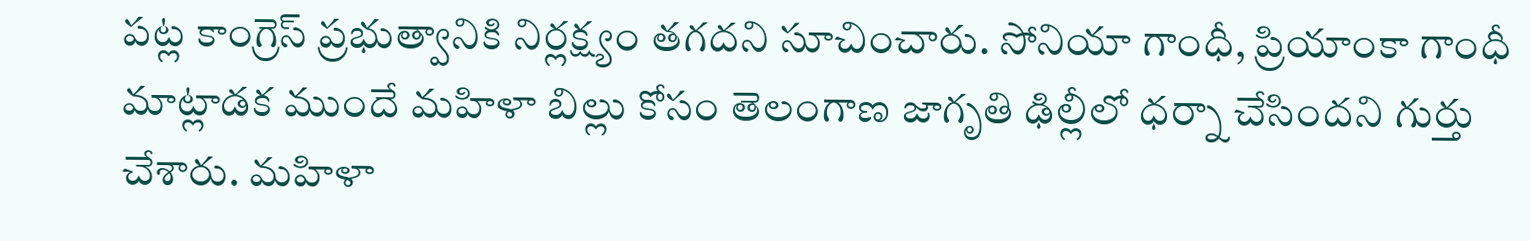పట్ల కాంగ్రెస్ ప్రభుత్వానికి నిర్లక్ష్యం తగదని సూచించారు. సోనియా గాంధీ, ప్రియాంకా గాంధీ మాట్లాడక ముందే మహిళా బిల్లు కోసం తెలంగాణ జాగృతి ఢిల్లీలో ధర్నా చేసిందని గుర్తు చేశారు. మహిళా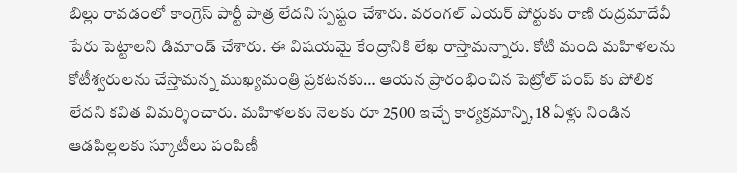బిల్లు రావడంలో కాంగ్రెస్ పార్టీ పాత్ర లేదని స్పష్టం చేశారు. వరంగల్ ఎయర్ పోర్టుకు రాణి రుద్రమాదేవీ పేరు పెట్టాలని డిమాండ్ చేశారు. ఈ విషయమై కేంద్రానికి లేఖ రాస్తామన్నారు. కోటి మంది మహిళలను కోటీశ్వరులను చేస్తామన్న ముఖ్యమంత్రి ప్రకటనకు… ఆయన ప్రారంభించిన పెట్రోల్ పంప్ కు పోలిక లేదని కవిత విమర్శించారు. మహిళలకు నెలకు రూ 2500 ఇచ్చే కార్యక్రమాన్ని, 18 ఏళ్లు నిండిన ఆడపిల్లలకు స్కూటీలు పంపిణీ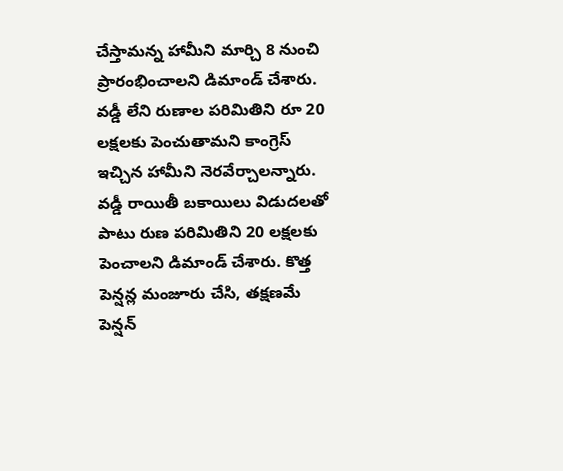చేస్తామన్న హామీని మార్చి 8 నుంచి ప్రారంభించాలని డిమాండ్ చేశారు. వడ్డీ లేని రుణాల పరిమితిని రూ 20 లక్షలకు పెంచుతామని కాంగ్రెస్ ఇచ్చిన హామీని నెరవేర్చాలన్నారు. వడ్డీ రాయితీ బకాయిలు విడుదలతో పాటు రుణ పరిమితిని 20 లక్షలకు పెంచాలని డిమాండ్ చేశారు. కొత్త పెన్షన్ల మంజూరు చేసి, తక్షణమే పెన్షన్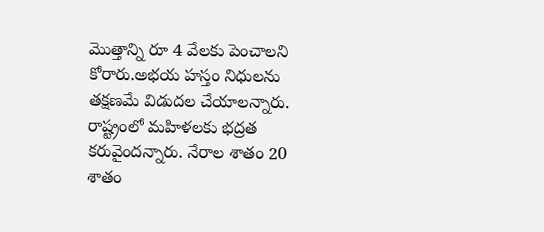మొత్తాన్ని రూ 4 వేలకు పెంచాలని కోరారు.అభయ హస్తం నిధులను తక్షణమే విడుదల చేయాలన్నారు. రాష్ట్రంలో మహిళలకు భద్రత కరువైందన్నారు. నేరాల శాతం 20 శాతం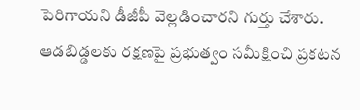పెరిగాయని డీజీపీ వెల్లడించారని గుర్తు చేశారు. ఆడబిడ్డలకు రక్షణపై ప్రభుత్వం సమీక్షించి ప్రకటన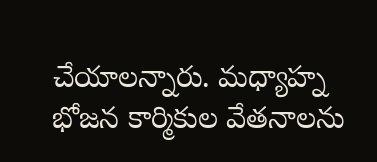చేయాలన్నారు. మధ్యాహ్న భోజన కార్మికుల వేతనాలను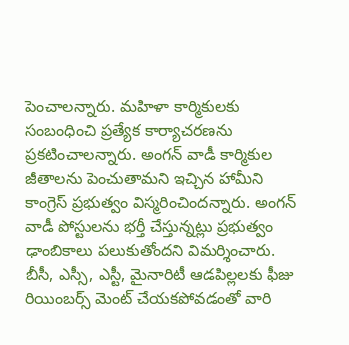పెంచాలన్నారు. మహిళా కార్మికులకు సంబంధించి ప్రత్యేక కార్యాచరణను ప్రకటించాలన్నారు. అంగన్ వాడీ కార్మికుల జీతాలను పెంచుతామని ఇచ్చిన హామీని కాంగ్రెస్ ప్రభుత్వం విస్మరించిందన్నారు. అంగన్ వాడీ పోస్టులను భర్తీ చేస్తున్నట్లు ప్రభుత్వం ఢాంబికాలు పలుకుతోందని విమర్శించారు. బీసీ, ఎస్సీ, ఎస్టీ, మైనారిటీ ఆడపిల్లలకు ఫీజు రియింబర్స్ మెంట్ చేయకపోవడంతో వారి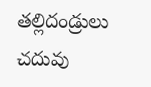తల్లిదండ్రులు చదువు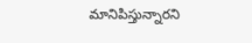మానిపిస్తున్నారని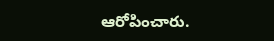ఆరోపించారు.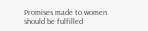Promises made to women should be fulfilled